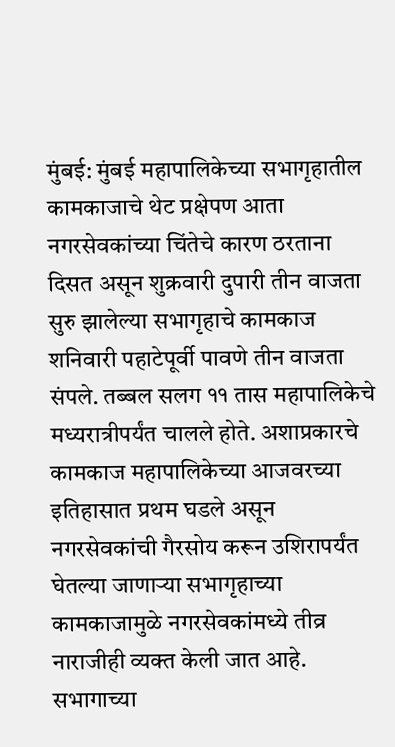मुंबई: मुंबई महापालिकेच्या सभागृहातील कामकाजाचे थेट प्रक्षेपण आता नगरसेवकांच्या चिंतेचे कारण ठरताना दिसत असून शुक्रवारी दुपारी तीन वाजता सुरु झालेल्या सभागृहाचे कामकाज शनिवारी पहाटेपूर्वी पावणे तीन वाजता संपले. तब्बल सलग ११ तास महापालिकेचे मध्यरात्रीपर्यंत चालले होते. अशाप्रकारचे कामकाज महापालिकेच्या आजवरच्या इतिहासात प्रथम घडले असून नगरसेवकांची गैरसोय करून उशिरापर्यंत घेतल्या जाणाऱ्या सभागृहाच्या कामकाजामुळे नगरसेवकांमध्ये तीव्र नाराजीही व्यक्त केली जात आहे. सभागाच्या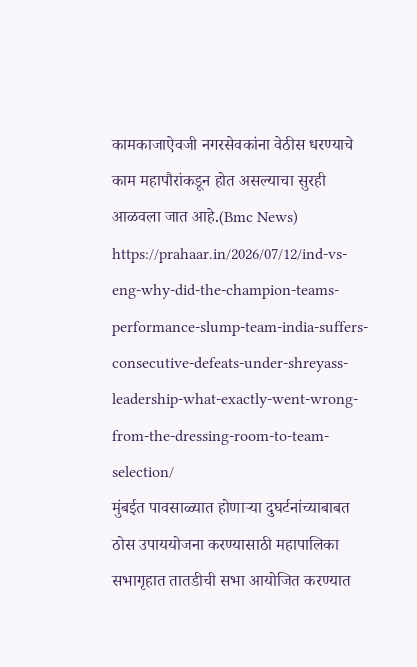कामकाजाऐवजी नगरसेवकांना वेठीस धरण्याचे काम महापौरांकडून होत असल्याचा सुरही आळवला जात आहे.(Bmc News)
https://prahaar.in/2026/07/12/ind-vs-eng-why-did-the-champion-teams-performance-slump-team-india-suffers-consecutive-defeats-under-shreyass-leadership-what-exactly-went-wrong-from-the-dressing-room-to-team-selection/
मुंबईत पावसाळ्यात होणाऱ्या दुघर्टनांच्याबाबत ठोस उपाययोजना करण्यासाठी महापालिका सभागृहात तातडीची सभा आयोजित करण्यात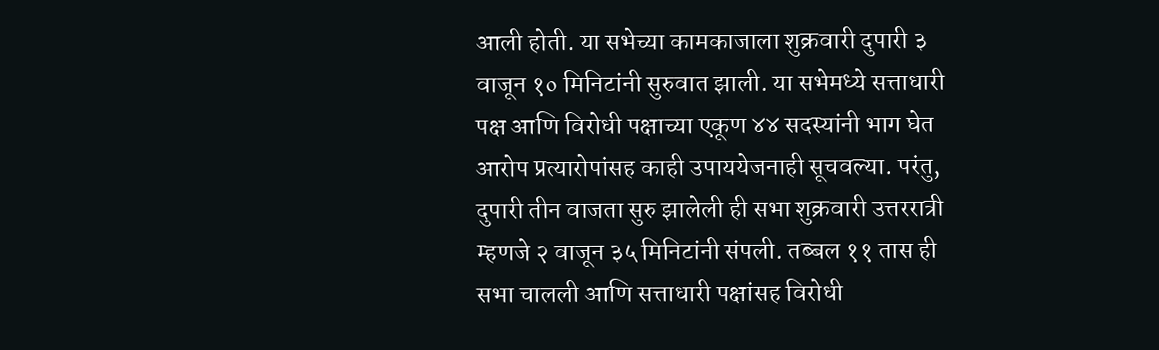आली होती. या सभेच्या कामकाजाला शुक्रवारी दुपारी ३ वाजून १० मिनिटांनी सुरुवात झाली. या सभेमध्ये सत्ताधारी पक्ष आणि विरोधी पक्षाच्या एकूण ४४ सदस्यांनी भाग घेत आरोप प्रत्यारोपांसह काही उपाययेजनाही सूचवल्या. परंतु, दुपारी तीन वाजता सुरु झालेली ही सभा शुक्रवारी उत्तररात्री म्हणजे २ वाजून ३५ मिनिटांनी संपली. तब्बल ११ तास ही सभा चालली आणि सत्ताधारी पक्षांसह विरोधी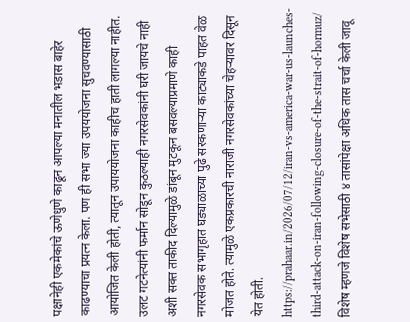पक्षानेही एकमेकांचे ऊणेधुणे काढून आपल्या मनातील भडास बाहेर काढण्याचा प्रयत्न केला. पण ही सभा ज्या उपययोजना सुचवण्यासाठी आयोजित केली होती, त्यातून उपाययोजना काहीच हाती लागल्या नाहीत. उलट गटनेत्यांनी फर्मान सोडून कुठल्याही नगरसेवकांनी घरी जायचे नाही अशी सक्त ताकीद दिल्यामुळे डांबून मुटकून बसवल्याप्रमाणे काही नगरसेवक सभागृहात घड्याळाच्या पुढे सरकणाऱ्या काट्याकडे पाहत वेळ मोजत होते. त्यामुळे एकप्रकारची नाराजी नगरसेवकांच्या चेहऱ्यावर दिसून येत होती.
https://prahaar.in/2026/07/12/iran-vs-america-war-us-launches-third-attack-on-iran-following-closure-of-the-strait-of-hormuz/
विशेष म्हणजे विशेष सभेसाठी ४ तासांपेक्षा अधिक तास चर्चा केली जावू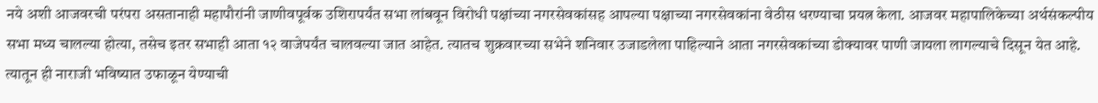नये अशी आजवरची परंपरा असतानाही महापौरांनी जाणीवपूर्वक उशिरापर्यंत सभा लांबवून विरोधी पक्षांच्या नगरसेवकांसह आपल्या पक्षाच्या नगरसेवकांना वेठीस धरण्याचा प्रयत्न केला. आजवर महापालिकेच्या अर्थसंकल्पीय सभा मध्य चालल्या होत्या, तसेच इतर सभाही आता १२ वाजेपर्यंत चालवल्या जात आहेत. त्यातच शुक्रवारच्या सभेने शनिवार उजाडलेला पाहिल्याने आता नगरसेवकांच्या डोक्यावर पाणी जायला लागल्याचे दिसून येत आहे. त्यातून ही नाराजी भविष्यात उफाळून येण्याची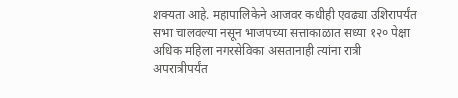शक्यता आहे. महापालिकेने आजवर कधीही एवढ्या उशिरापर्यंत सभा चालवल्या नसून भाजपच्या सत्ताकाळात सध्या १२० पेक्षा अधिक महिला नगरसेविका असतानाही त्यांना रात्री अपरात्रीपर्यंत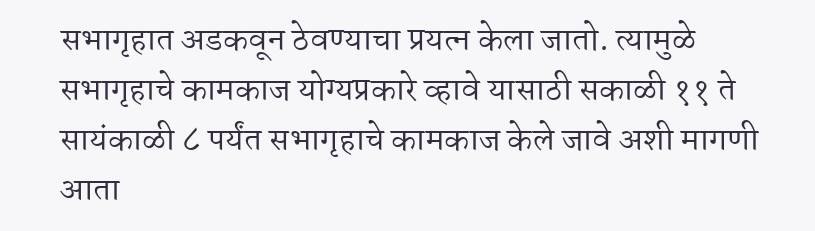सभागृहात अडकवून ठेवण्याचा प्रयत्न केला जातो. त्यामुळे सभागृहाचे कामकाज योग्यप्रकारे व्हावे यासाठी सकाळी ११ ते सायंकाळी ८ पर्यंत सभागृहाचे कामकाज केले जावे अशी मागणी आता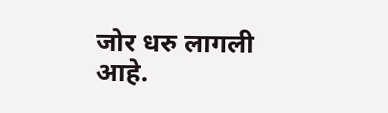जोर धरु लागली आहे.